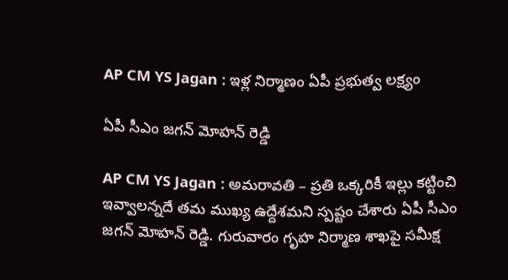AP CM YS Jagan : ఇళ్ల నిర్మాణం ఏపీ ప్ర‌భుత్వ ల‌క్ష్యం

ఏపీ సీఎం జ‌గన్ మోహ‌న్ రెడ్డి

AP CM YS Jagan : అమ‌రావ‌తి – ప్ర‌తి ఒక్క‌రికీ ఇల్లు క‌ట్టించి ఇవ్వాల‌న్న‌దే త‌మ ముఖ్య ఉద్దేశ‌మ‌ని స్ప‌ష్టం చేశారు ఏపీ సీఎం జ‌గ‌న్ మోహ‌న్ రెడ్డి. గురువారం గృహ నిర్మాణ శాఖపై స‌మీక్ష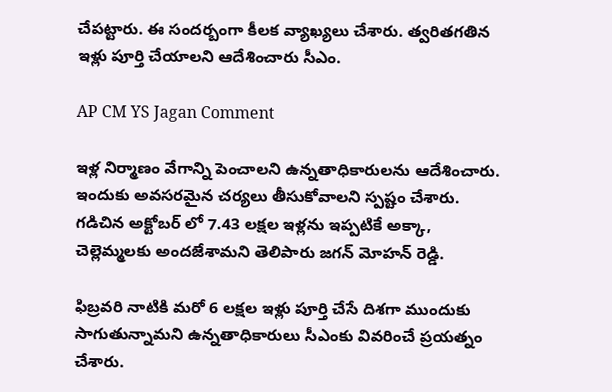చేప‌ట్టారు. ఈ సంద‌ర్బంగా కీల‌క వ్యాఖ్య‌లు చేశారు. త్వ‌రిత‌గ‌తిన ఇళ్లు పూర్తి చేయాల‌ని ఆదేశించారు సీఎం.

AP CM YS Jagan Comment

ఇళ్ల నిర్మాణం వేగాన్ని పెంచాల‌ని ఉన్న‌తాధికారుల‌ను ఆదేశించారు. ఇందుకు అవ‌స‌ర‌మైన చ‌ర్య‌లు తీసుకోవాల‌ని స్ప‌ష్టం చేశారు. గ‌డిచిన అక్టోబ‌ర్ లో 7.43 ల‌క్ష‌ల ఇళ్ల‌ను ఇప్ప‌టికే అక్కా, చెల్లెమ్మ‌ల‌కు అంద‌జేశామ‌ని తెలిపారు జ‌గ‌న్ మోహ‌న్ రెడ్డి.

ఫిబ్ర‌వ‌రి నాటికి మ‌రో 6 ల‌క్ష‌ల ఇళ్లు పూర్తి చేసే దిశ‌గా ముందుకు సాగుతున్నామ‌ని ఉన్న‌తాధికారులు సీఎంకు వివ‌రించే ప్ర‌య‌త్నం చేశారు.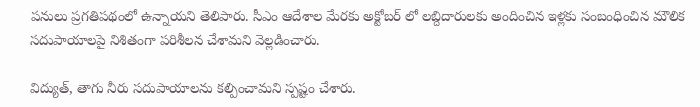ప‌నులు ప్ర‌గ‌తిప‌థంలో ఉన్నాయ‌ని తెలిపారు. సీఎం ఆదేశాల మేర‌కు అక్టోబ‌ర్ లో ల‌బ్దిదారుల‌కు అందించిన ఇళ్ల‌కు సంబంధించిన మౌలిక స‌దుపాయాల‌పై నిశితంగా ప‌రిశీల‌న చేశామ‌ని వెల్ల‌డించారు.

విద్యుత్, తాగు నీరు స‌దుపాయాల‌ను క‌ల్పించామ‌ని స్ప‌ష్టం చేశారు.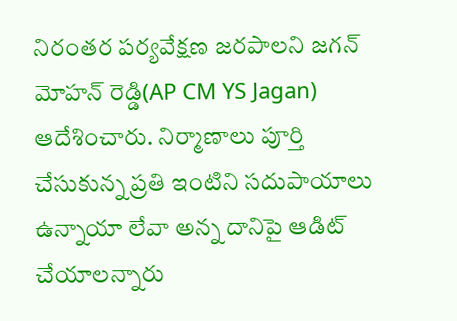నిరంత‌ర ప‌ర్య‌వేక్ష‌ణ జ‌ర‌పాల‌ని జ‌గ‌న్ మోహ‌న్ రెడ్డి(AP CM YS Jagan) ఆదేశించారు. నిర్మాణాలు పూర్తి చేసుకున్న ప్ర‌తి ఇంటిని స‌దుపాయాలు ఉన్నాయా లేవా అన్న దానిపై ఆడిట్ చేయాల‌న్నారు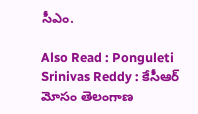సీఎం.

Also Read : Ponguleti Srinivas Reddy : కేసీఆర్ మోసం తెలంగాణ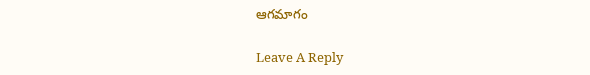ఆగమాగం

Leave A Reply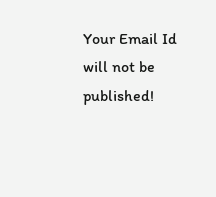Your Email Id will not be published!